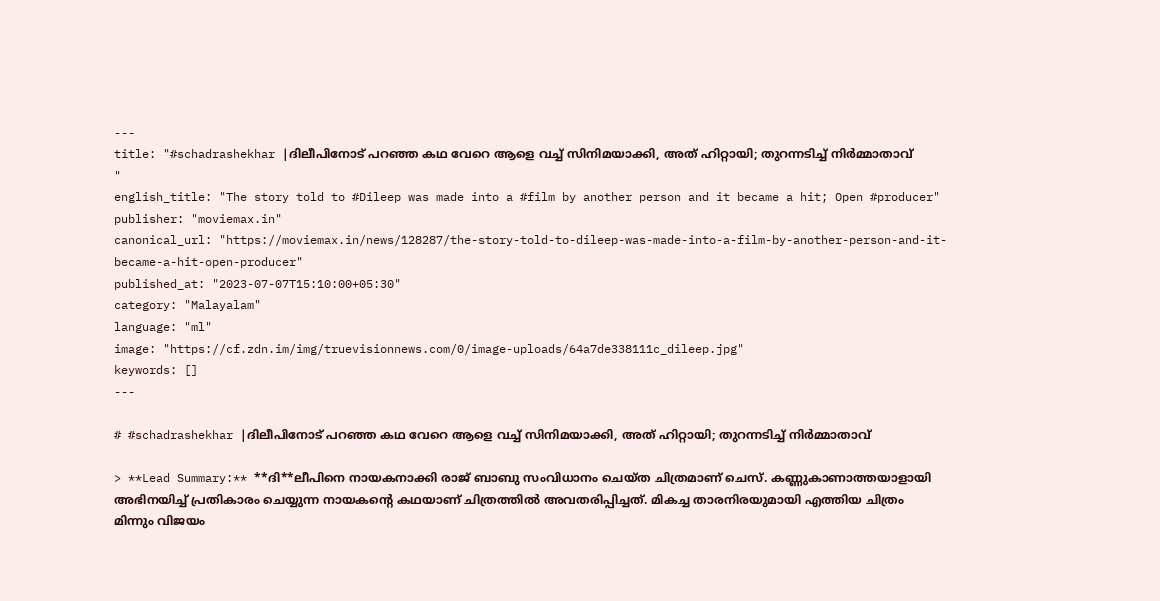---
title: "#schadrashekhar |ദിലീപിനോട് പറഞ്ഞ കഥ വേറെ ആളെ വച്ച് സിനിമയാക്കി, അത് ഹിറ്റായി; തുറന്നടിച്ച് നിര്‍മ്മാതാവ് "
english_title: "The story told to #Dileep was made into a #film by another person and it became a hit; Open #producer"
publisher: "moviemax.in"
canonical_url: "https://moviemax.in/news/128287/the-story-told-to-dileep-was-made-into-a-film-by-another-person-and-it-became-a-hit-open-producer"
published_at: "2023-07-07T15:10:00+05:30"
category: "Malayalam"
language: "ml"
image: "https://cf.zdn.im/img/truevisionnews.com/0/image-uploads/64a7de338111c_dileep.jpg"
keywords: []
---

# #schadrashekhar |ദിലീപിനോട് പറഞ്ഞ കഥ വേറെ ആളെ വച്ച് സിനിമയാക്കി, അത് ഹിറ്റായി; തുറന്നടിച്ച് നിര്‍മ്മാതാവ്

> **Lead Summary:** **ദി**ലീപിനെ നായകനാക്കി രാജ് ബാബു സംവിധാനം ചെയ്ത ചിത്രമാണ് ചെസ്. കണ്ണുകാണാത്തയാളായി അഭിനയിച്ച് പ്രതികാരം ചെയ്യുന്ന നായകന്റെ കഥയാണ് ചിത്രത്തില്‍ അവതരിപ്പിച്ചത്. മികച്ച താരനിരയുമായി എത്തിയ ചിത്രം മിന്നും വിജയം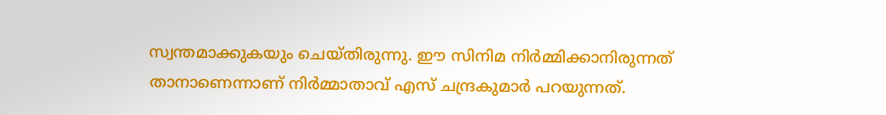സ്വന്തമാക്കുകയും ചെയ്തിരുന്നു. ഈ സിനിമ നിര്‍മ്മിക്കാനിരുന്നത് താനാണെന്നാണ് നിര്‍മ്മാതാവ് എസ് ചന്ദ്രകുമാര്‍ പറയുന്നത്.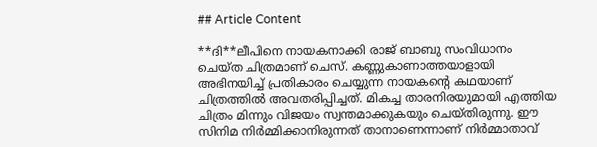## Article Content

**ദി**ലീപിനെ നായകനാക്കി രാജ് ബാബു സംവിധാനം ചെയ്ത ചിത്രമാണ് ചെസ്. കണ്ണുകാണാത്തയാളായി അഭിനയിച്ച് പ്രതികാരം ചെയ്യുന്ന നായകന്റെ കഥയാണ് ചിത്രത്തില്‍ അവതരിപ്പിച്ചത്. മികച്ച താരനിരയുമായി എത്തിയ ചിത്രം മിന്നും വിജയം സ്വന്തമാക്കുകയും ചെയ്തിരുന്നു. ഈ സിനിമ നിര്‍മ്മിക്കാനിരുന്നത് താനാണെന്നാണ് നിര്‍മ്മാതാവ്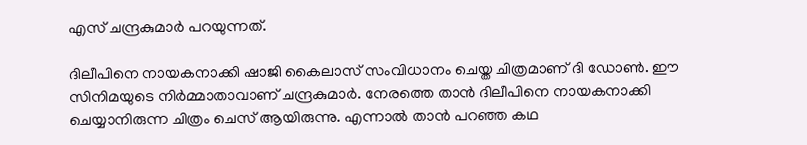എസ് ചന്ദ്രകുമാര്‍ പറയുന്നത്.

ദിലീപിനെ നായകനാക്കി ഷാജി കൈലാസ് സംവിധാനം ചെയ്ത ചിത്രമാണ് ദി ഡോണ്‍. ഈ സിനിമയുടെ നിര്‍മ്മാതാവാണ് ചന്ദ്രകുമാര്‍. നേരത്തെ താന്‍ ദിലീപിനെ നായകനാക്കി ചെയ്യാനിരുന്ന ചിത്രം ചെസ് ആയിരുന്നു. എന്നാല്‍ താന്‍ പറഞ്ഞ കഥ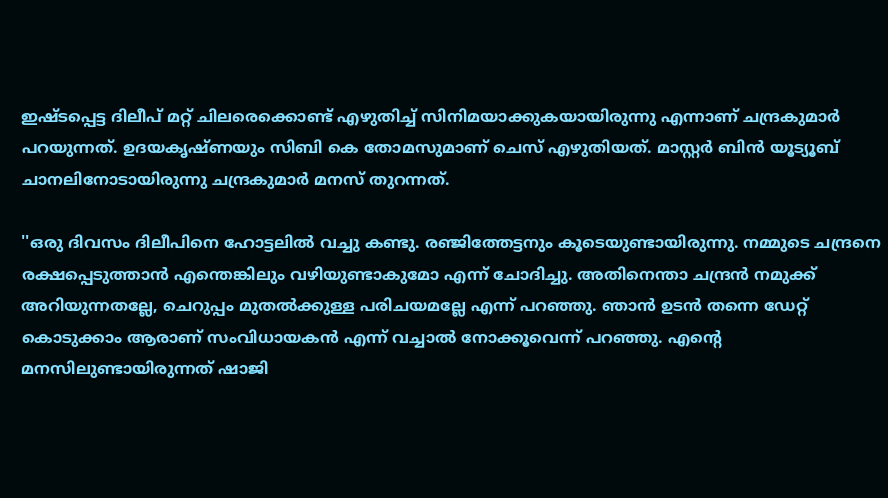ഇഷ്ടപ്പെട്ട ദിലീപ് മറ്റ് ചിലരെക്കൊണ്ട് എഴുതിച്ച് സിനിമയാക്കുകയായിരുന്നു എന്നാണ് ചന്ദ്രകുമാര്‍ പറയുന്നത്. ഉദയകൃഷ്ണയും സിബി കെ തോമസുമാണ് ചെസ് എഴുതിയത്. മാസ്റ്റര്‍ ബിന്‍ യൂട്യൂബ് ചാനലിനോടായിരുന്നു ചന്ദ്രകുമാര്‍ മനസ് തുറന്നത്.

''ഒരു ദിവസം ദിലീപിനെ ഹോട്ടലില്‍ വച്ചു കണ്ടു. രഞ്ജിത്തേട്ടനും കൂടെയുണ്ടായിരുന്നു. നമ്മുടെ ചന്ദ്രനെ രക്ഷപ്പെടുത്താന്‍ എന്തെങ്കിലും വഴിയുണ്ടാകുമോ എന്ന് ചോദിച്ചു. അതിനെന്താ ചന്ദ്രന്‍ നമുക്ക് അറിയുന്നതല്ലേ, ചെറുപ്പം മുതല്‍ക്കുള്ള പരിചയമല്ലേ എന്ന് പറഞ്ഞു. ഞാന്‍ ഉടന്‍ തന്നെ ഡേറ്റ് കൊടുക്കാം ആരാണ് സംവിധായകന്‍ എന്ന് വച്ചാല്‍ നോക്കൂവെന്ന് പറഞ്ഞു. എന്റെ മനസിലുണ്ടായിരുന്നത് ഷാജി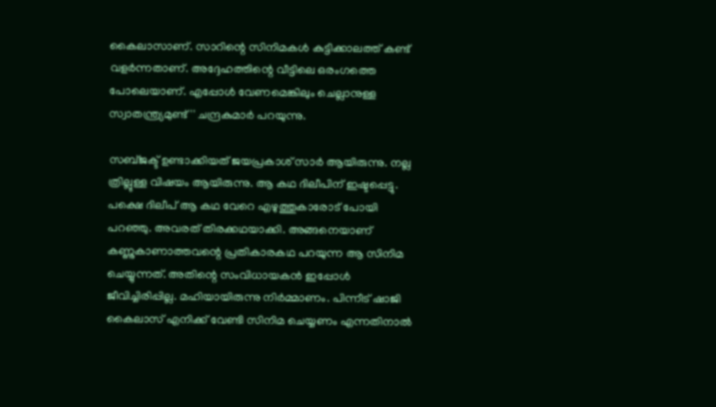കൈലാസാണ്. സാറിന്റെ സിനിമകള്‍ കുട്ടിക്കാലത്ത് കണ്ട് വളര്‍ന്നതാണ്. അദ്ദേഹത്തിന്റെ വീട്ടിലെ ഒരംഗത്തെ പോലെയാണ്. എപ്പോള്‍ വേണമെങ്കിലും ചെല്ലാനുള്ള സ്വാതന്ത്ര്യമുണ്ട്'' ചന്ദ്രകുമാര്‍ പറയുന്നു.

സബ്ജക്ട് ഉണ്ടാക്കിയത് ജയപ്രകാശ് സാര്‍ ആയിരുന്നു. നല്ല ത്രില്ലുള്ള വിഷയം ആയിരുന്നു. ആ കഥ ദിലീപിന് ഇഷ്ടപ്പെട്ടു. പക്ഷെ ദിലീപ് ആ കഥ വേറെ എഴുത്തുകാരോട് പോയി പറഞ്ഞു. അവരത് തിരക്കഥയാക്കി. അങ്ങനെയാണ് കണ്ണുകാണാത്തവന്റെ പ്രതികാരകഥ പറയുന്ന ആ സിനിമ ചെയ്യുന്നത്. അതിന്റെ സംവിധായകന്‍ ഇപ്പോള്‍ ജീവിച്ചിരിപ്പില്ല. മഹിയായിരുന്നു നിര്‍മ്മാണം. പിന്നീട് ഷാജി കൈലാസ് എനിക്ക് വേണ്ടി സിനിമ ചെയ്യണം എന്നതിനാല്‍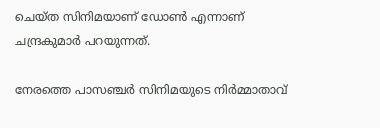ചെയ്ത സിനിമയാണ് ഡോണ്‍ എന്നാണ് ചന്ദ്രകുമാര്‍ പറയുന്നത്.

നേരത്തെ പാസഞ്ചര്‍ സിനിമയുടെ നിര്‍മ്മാതാവ്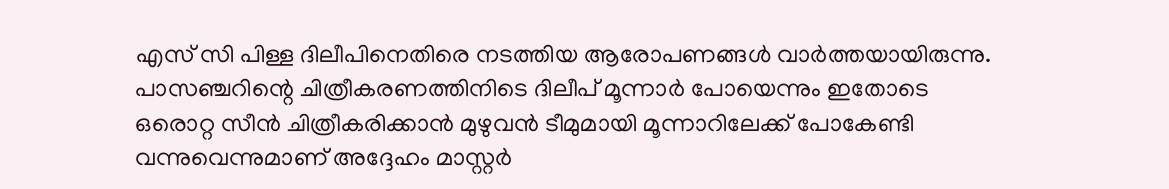എസ് സി പിള്ള ദിലീപിനെതിരെ നടത്തിയ ആരോപണങ്ങള്‍ വാര്‍ത്തയായിരുന്നു. പാസഞ്ചറിന്റെ ചിത്രീകരണത്തിനിടെ ദിലീപ് മൂന്നാര്‍ പോയെന്നും ഇതോടെ ഒരൊറ്റ സീന്‍ ചിത്രീകരിക്കാന്‍ മുഴുവന്‍ ടീമുമായി മൂന്നാറിലേക്ക് പോകേണ്ടി വന്നുവെന്നുമാണ് അദ്ദേഹം മാസ്റ്റര്‍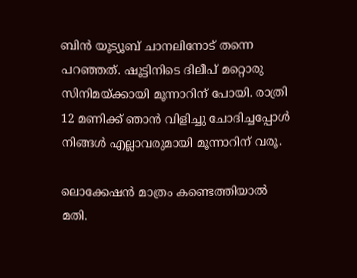ബിന്‍ യൂട്യൂബ് ചാനലിനോട് തന്നെ പറഞ്ഞത്. ഷൂട്ടിനിടെ ദിലീപ് മറ്റൊരു സിനിമയ്ക്കായി മൂന്നാറിന് പോയി. രാത്രി 12 മണിക്ക് ഞാന്‍ വിളിച്ചു ചോദിച്ചപ്പോള്‍ നിങ്ങള്‍ എല്ലാവരുമായി മൂന്നാറിന് വരൂ.

ലൊക്കേഷന്‍ മാത്രം കണ്ടെത്തിയാല്‍ മതി.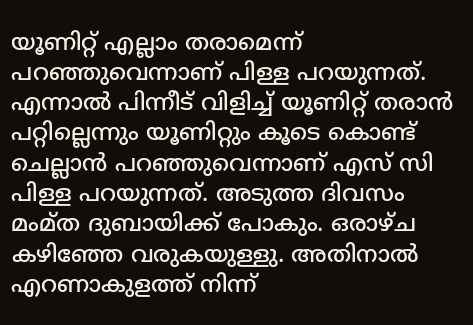യൂണിറ്റ് എല്ലാം തരാമെന്ന് പറഞ്ഞുവെന്നാണ് പിള്ള പറയുന്നത്. എന്നാല്‍ പിന്നീട് വിളിച്ച് യൂണിറ്റ് തരാന്‍ പറ്റില്ലെന്നും യൂണിറ്റും കൂടെ കൊണ്ട് ചെല്ലാന്‍ പറഞ്ഞുവെന്നാണ് എസ് സി പിള്ള പറയുന്നത്. അടുത്ത ദിവസം മംമ്ത ദുബായിക്ക് പോകും. ഒരാഴ്ച കഴിഞ്ഞേ വരുകയുള്ളു. അതിനാല്‍ എറണാകുളത്ത് നിന്ന്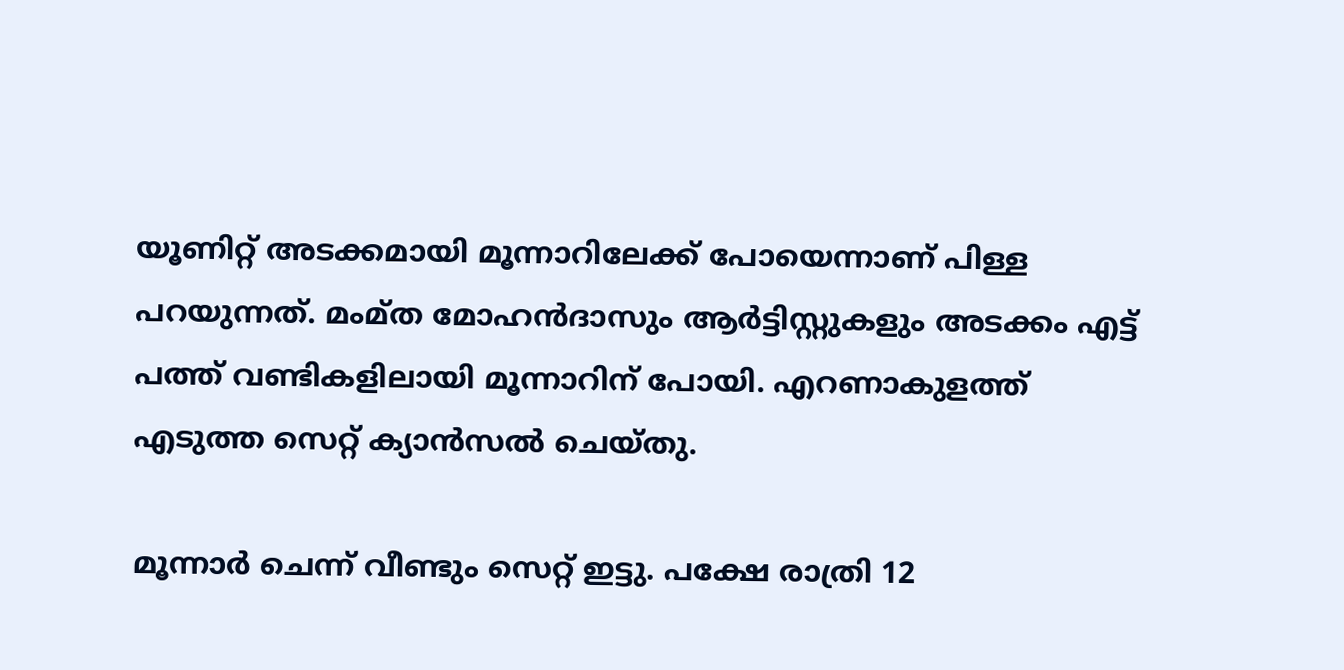യൂണിറ്റ് അടക്കമായി മൂന്നാറിലേക്ക് പോയെന്നാണ് പിള്ള പറയുന്നത്. മംമ്ത മോഹന്‍ദാസും ആര്‍ട്ടിസ്റ്റുകളും അടക്കം എട്ട് പത്ത് വണ്ടികളിലായി മൂന്നാറിന് പോയി. എറണാകുളത്ത് എടുത്ത സെറ്റ് ക്യാന്‍സല്‍ ചെയ്തു.

മൂന്നാര്‍ ചെന്ന് വീണ്ടും സെറ്റ് ഇട്ടു. പക്ഷേ രാത്രി 12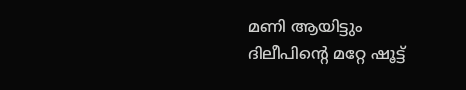മണി ആയിട്ടും ദിലീപിന്റെ മറ്റേ ഷൂട്ട്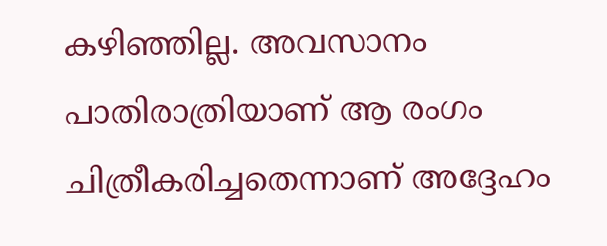കഴിഞ്ഞില്ല. അവസാനം പാതിരാത്രിയാണ് ആ രംഗം ചിത്രീകരിച്ചതെന്നാണ് അദ്ദേഹം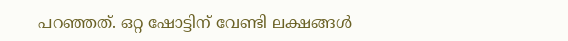പറഞ്ഞത്. ഒറ്റ ഷോട്ടിന് വേണ്ടി ലക്ഷങ്ങള്‍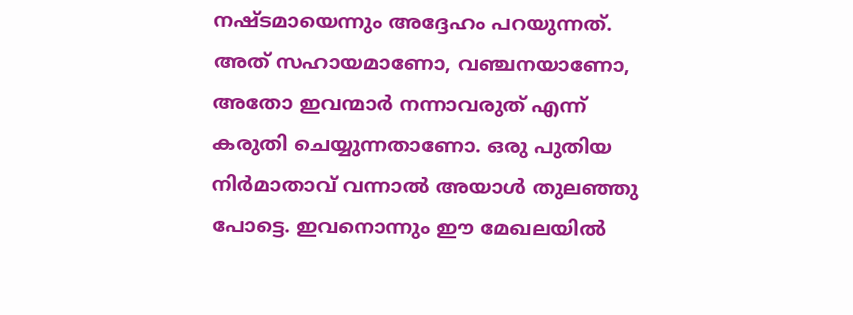നഷ്ടമായെന്നും അദ്ദേഹം പറയുന്നത്. അത് സഹായമാണോ, വഞ്ചനയാണോ, അതോ ഇവന്മാര്‍ നന്നാവരുത് എന്ന് കരുതി ചെയ്യുന്നതാണോ. ഒരു പുതിയ നിര്‍മാതാവ് വന്നാല്‍ അയാള്‍ തുലഞ്ഞു പോട്ടെ. ഇവനൊന്നും ഈ മേഖലയില്‍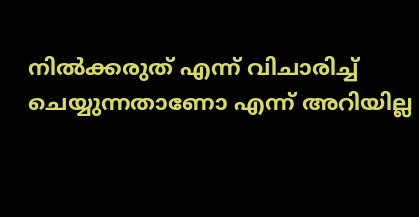നില്‍ക്കരുത് എന്ന് വിചാരിച്ച് ചെയ്യുന്നതാണോ എന്ന് അറിയില്ല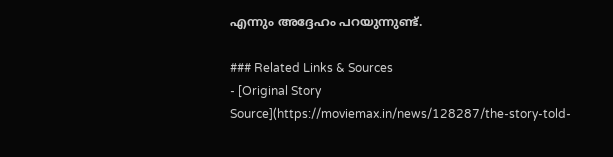എന്നും അദ്ദേഹം പറയുന്നുണ്ട്.

### Related Links & Sources
- [Original Story Source](https://moviemax.in/news/128287/the-story-told-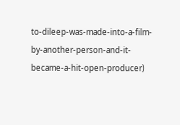to-dileep-was-made-into-a-film-by-another-person-and-it-became-a-hit-open-producer)